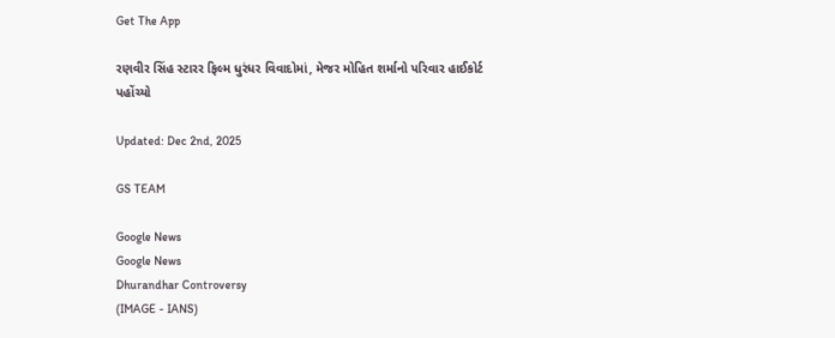Get The App

રણવીર સિંહ સ્ટારર ફિલ્મ ધુરંધર વિવાદોમાં, મેજર મોહિત શર્માનો પરિવાર હાઈકોર્ટ પહોંચ્યો

Updated: Dec 2nd, 2025

GS TEAM

Google News
Google News
Dhurandhar Controversy
(IMAGE - IANS)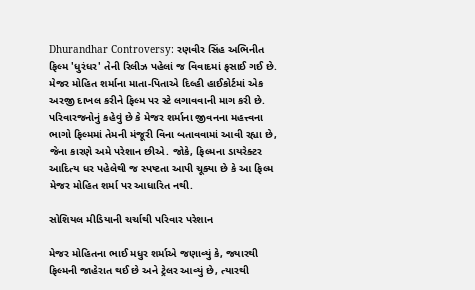Dhurandhar Controversy: રણવીર સિંહ અભિનીત ફિલ્મ 'ધુરંધર' તેની રિલીઝ પહેલાં જ વિવાદમાં ફસાઈ ગઈ છે. મેજર મોહિત શર્માના માતા-પિતાએ દિલ્હી હાઈકોર્ટમાં એક અરજી દાખલ કરીને ફિલ્મ પર સ્ટે લગાવવાની માગ કરી છે. પરિવારજનોનું કહેવું છે કે મેજર શર્માના જીવનના મહત્ત્વના ભાગો ફિલ્મમાં તેમની મંજૂરી વિના બતાવવામાં આવી રહ્યા છે, જેના કારણે અમે પરેશાન છીએ. જોકે, ફિલ્મના ડાયરેક્ટર આદિત્ય ધર પહેલેથી જ સ્પષ્ટતા આપી ચૂક્યા છે કે આ ફિલ્મ મેજર મોહિત શર્મા પર આધારિત નથી.

સોશિયલ મીડિયાની ચર્ચાથી પરિવાર પરેશાન

મેજર મોહિતના ભાઈ મધુર શર્માએ જણાવ્યું કે, જ્યારથી ફિલ્મની જાહેરાત થઈ છે અને ટ્રેલર આવ્યું છે, ત્યારથી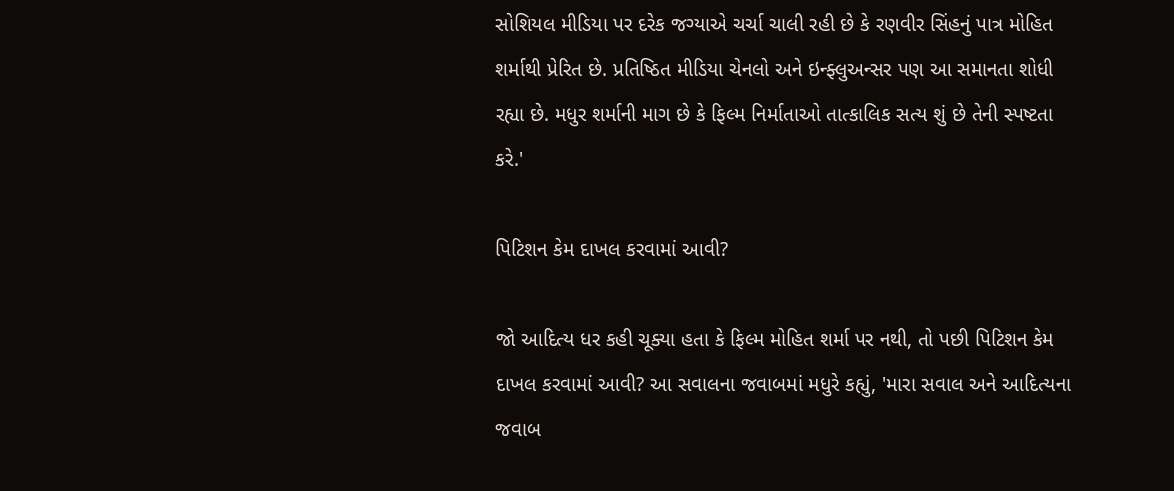સોશિયલ મીડિયા પર દરેક જગ્યાએ ચર્ચા ચાલી રહી છે કે રણવીર સિંહનું પાત્ર મોહિત શર્માથી પ્રેરિત છે. પ્રતિષ્ઠિત મીડિયા ચેનલો અને ઇન્ફ્લુઅન્સર પણ આ સમાનતા શોધી રહ્યા છે. મધુર શર્માની માગ છે કે ફિલ્મ નિર્માતાઓ તાત્કાલિક સત્ય શું છે તેની સ્પષ્ટતા કરે.'

પિટિશન કેમ દાખલ કરવામાં આવી?

જો આદિત્ય ધર કહી ચૂક્યા હતા કે ફિલ્મ મોહિત શર્મા પર નથી, તો પછી પિટિશન કેમ દાખલ કરવામાં આવી? આ સવાલના જવાબમાં મધુરે કહ્યું, 'મારા સવાલ અને આદિત્યના જવાબ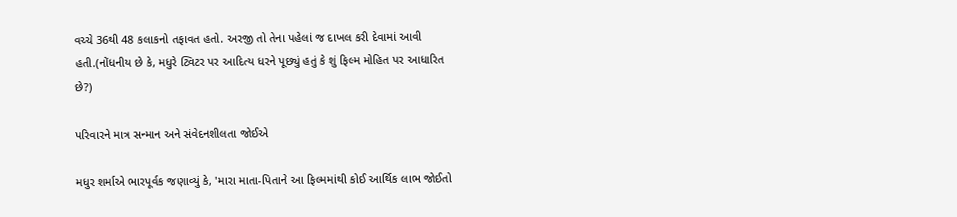વચ્ચે 36થી 48 કલાકનો તફાવત હતો. અરજી તો તેના પહેલાં જ દાખલ કરી દેવામાં આવી હતી.(નોંધનીય છે કે, મધુરે ટ્વિટર પર આદિત્ય ધરને પૂછ્યું હતું કે શું ફિલ્મ મોહિત પર આધારિત છે?)

પરિવારને માત્ર સન્માન અને સંવેદનશીલતા જોઈએ

મધુર શર્માએ ભારપૂર્વક જણાવ્યું કે, 'મારા માતા-પિતાને આ ફિલ્મમાંથી કોઈ આર્થિક લાભ જોઈતો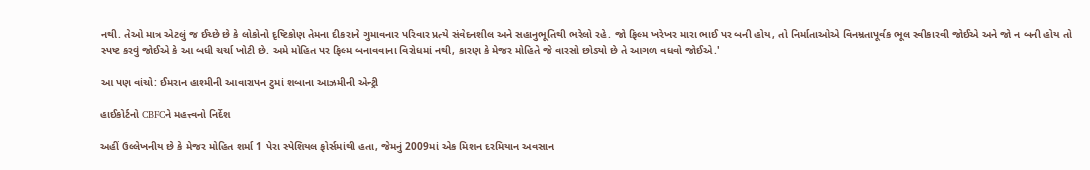નથી. તેઓ માત્ર એટલું જ ઈચ્છે છે કે લોકોનો દૃષ્ટિકોણ તેમના દીકરાને ગુમાવનાર પરિવાર પ્રત્યે સંવેદનશીલ અને સહાનુભૂતિથી ભરેલો રહે. જો ફિલ્મ ખરેખર મારા ભાઈ પર બની હોય, તો નિર્માતાઓએ વિનમ્રતાપૂર્વક ભૂલ સ્વીકારવી જોઈએ અને જો ન બની હોય તો સ્પષ્ટ કરવું જોઈએ કે આ બધી ચર્ચા ખોટી છે. અમે મોહિત પર ફિલ્મ બનાવવાના વિરોધમાં નથી, કારણ કે મેજર મોહિતે જે વારસો છોડ્યો છે તે આગળ વધવો જોઈએ.'

આ પણ વાંચો: ઈમરાન હાશ્મીની આવારાપન ટુમાં શબાના આઝમીની એન્ટ્રી

હાઈકોર્ટનો CBFCને મહત્ત્વનો નિર્દેશ

અહીં ઉલ્લેખનીય છે કે મેજર મોહિત શર્મા 1 પેરા સ્પેશિયલ ફોર્સમાંથી હતા, જેમનું 2009માં એક મિશન દરમિયાન અવસાન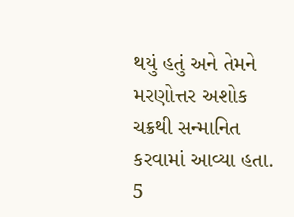થયું હતું અને તેમને મરણોત્તર અશોક ચક્રથી સન્માનિત કરવામાં આવ્યા હતા. 5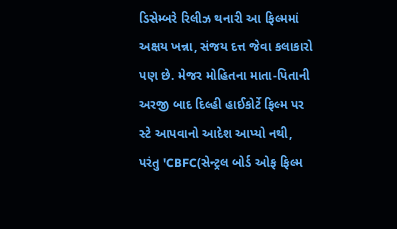ડિસેમ્બરે રિલીઝ થનારી આ ફિલ્મમાં અક્ષય ખન્ના, સંજય દત્ત જેવા કલાકારો પણ છે. મેજર મોહિતના માતા-પિતાની અરજી બાદ દિલ્હી હાઈકોર્ટે ફિલ્મ પર સ્ટે આપવાનો આદેશ આપ્યો નથી, પરંતુ 'CBFC(સેન્ટ્રલ બોર્ડ ઓફ ફિલ્મ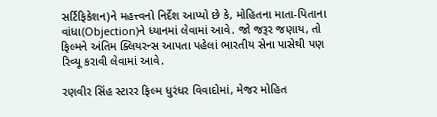સર્ટિફિકેશન)ને મહત્ત્વનો નિર્દેશ આપ્યો છે કે, મોહિતના માતા-પિતાના વાંધા(Objection)ને ધ્યાનમાં લેવામાં આવે. જો જરૂર જણાય, તો ફિલ્મને અંતિમ ક્લિયરન્સ આપતા પહેલાં ભારતીય સેના પાસેથી પણ રિવ્યૂ કરાવી લેવામાં આવે.

રણવીર સિંહ સ્ટારર ફિલ્મ ધુરંધર વિવાદોમાં, મેજર મોહિત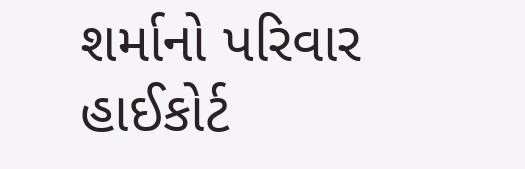શર્માનો પરિવાર હાઈકોર્ટ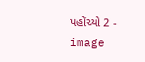પહોંચ્યો 2 - image